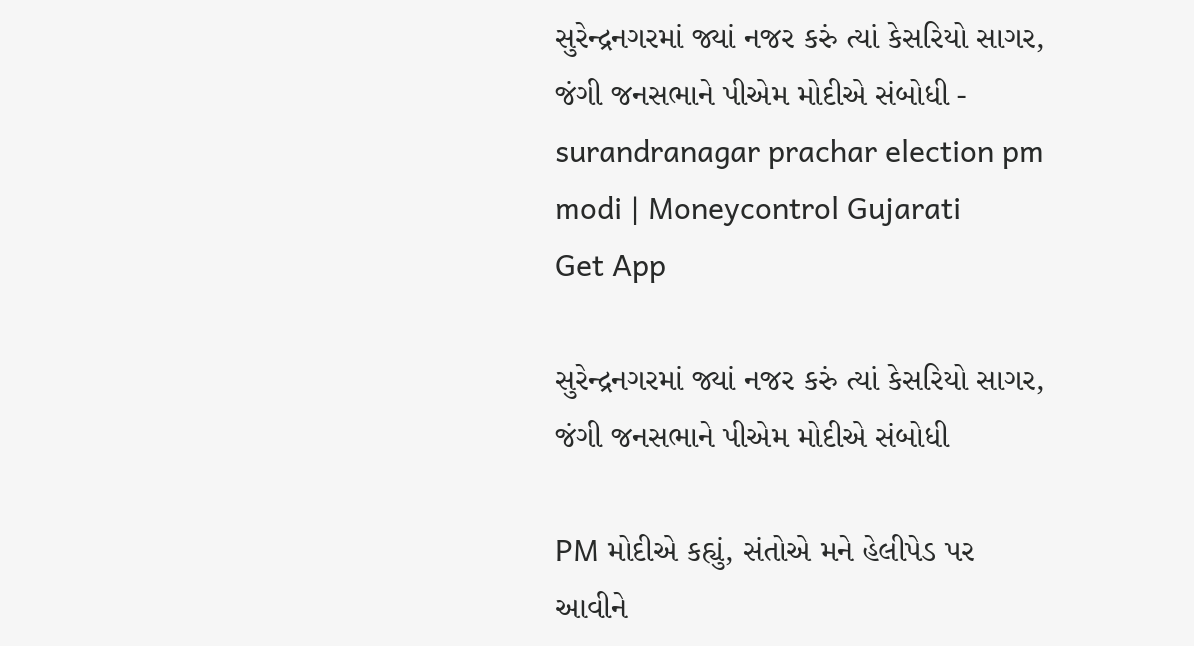સુરેન્દ્રનગરમાં જ્યાં નજર કરું ત્યાં કેસરિયો સાગર, જંગી જનસભાને પીએમ મોદીએ સંબોધી - surandranagar prachar election pm modi | Moneycontrol Gujarati
Get App

સુરેન્દ્રનગરમાં જ્યાં નજર કરું ત્યાં કેસરિયો સાગર, જંગી જનસભાને પીએમ મોદીએ સંબોધી

PM મોદીએ કહ્યું, સંતોએ મને હેલીપેડ પર આવીને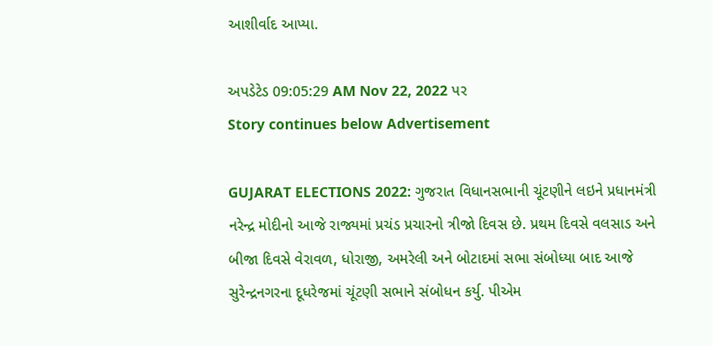આશીર્વાદ આપ્યા.

અપડેટેડ 09:05:29 AM Nov 22, 2022 પર
Story continues below Advertisement

GUJARAT ELECTIONS 2022: ગુજરાત વિધાનસભાની ચૂંટણીને લઇને પ્રધાનમંત્રી નરેન્દ્ર મોદીનો આજે રાજ્યમાં પ્રચંડ પ્રચારનો ત્રીજો દિવસ છે. પ્રથમ દિવસે વલસાડ અને બીજા દિવસે વેરાવળ, ધોરાજી, અમરેલી અને બોટાદમાં સભા સંબોધ્યા બાદ આજે સુરેન્દ્રનગરના દૂધરેજમાં ચૂંટણી સભાને સંબોધન કર્યુ. પીએમ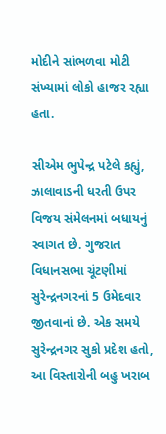મોદીને સાંભળવા મોટી સંખ્યામાં લોકો હાજર રહ્યા હતા.

સીએમ ભુપેન્દ્ર પટેલે કહ્યું, ઝાલાવાડની ધરતી ઉપર વિજય સંમેલનમાં બધાયનું સ્વાગત છે. ગુજરાત વિધાનસભા ચૂંટણીમાં સુરેન્દ્રનગરનાં 5 ઉમેદવાર જીતવાનાં છે. એક સમયે સુરેન્દ્રનગર સુકો પ્રદેશ હતો,
આ વિસ્તારોની બહુ ખરાબ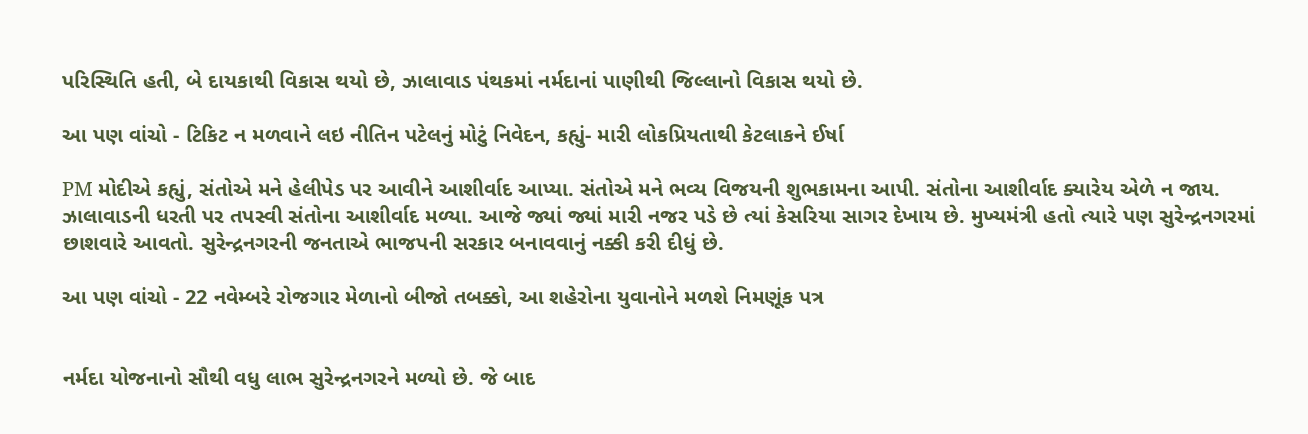પરિસ્થિતિ હતી, બે દાયકાથી વિકાસ થયો છે, ઝાલાવાડ પંથકમાં નર્મદાનાં પાણીથી જિલ્લાનો વિકાસ થયો છે.

આ પણ વાંચો - ટિકિટ ન મળવાને લઇ નીતિન પટેલનું મોટું નિવેદન, કહ્યું- મારી લોકપ્રિયતાથી કેટલાકને ઈર્ષા

PM મોદીએ કહ્યું, સંતોએ મને હેલીપેડ પર આવીને આશીર્વાદ આપ્યા. સંતોએ મને ભવ્ય વિજયની શુભકામના આપી. સંતોના આશીર્વાદ ક્યારેય એળે ન જાય. ઝાલાવાડની ધરતી પર તપસ્વી સંતોના આશીર્વાદ મળ્યા. આજે જ્યાં જ્યાં મારી નજર પડે છે ત્યાં કેસરિયા સાગર દેખાય છે. મુખ્યમંત્રી હતો ત્યારે પણ સુરેન્દ્રનગરમાં છાશવારે આવતો. સુરેન્દ્રનગરની જનતાએ ભાજપની સરકાર બનાવવાનું નક્કી કરી દીધું છે.

આ પણ વાંચો - 22 નવેમ્બરે રોજગાર મેળાનો બીજો તબક્કો, આ શહેરોના યુવાનોને મળશે નિમણૂંક પત્ર


નર્મદા યોજનાનો સૌથી વધુ લાભ સુરેન્દ્રનગરને મળ્યો છે. જે બાદ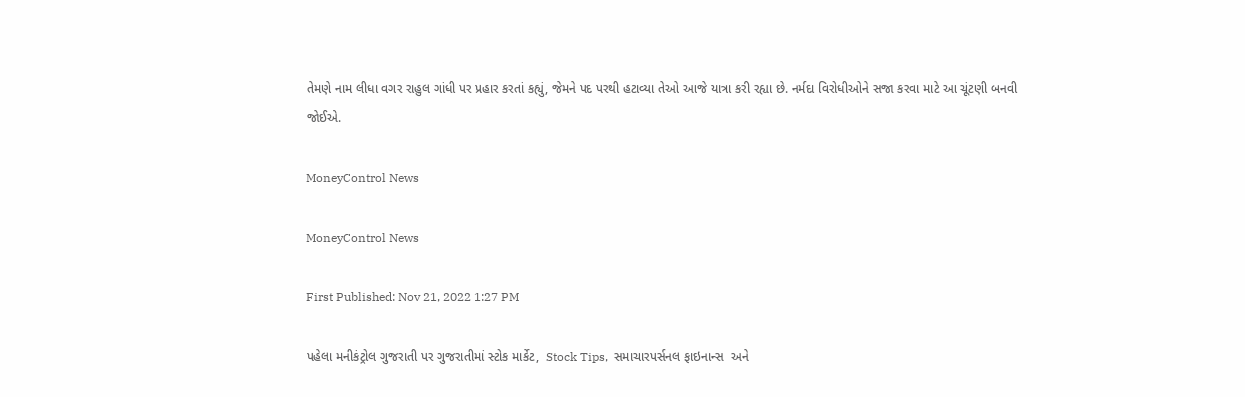તેમણે નામ લીધા વગર રાહુલ ગાંધી પર પ્રહાર કરતાં કહ્યું, જેમને પદ પરથી હટાવ્યા તેઓ આજે યાત્રા કરી રહ્યા છે. નર્મદા વિરોધીઓને સજા કરવા માટે આ ચૂંટણી બનવી જોઈએ.

MoneyControl News

MoneyControl News

First Published: Nov 21, 2022 1:27 PM

પહેલા મનીકંટ્રોલ ગુજરાતી પર ગુજરાતીમાં સ્ટોક માર્કેટ,  Stock Tips,  સમાચારપર્સનલ ફાઇનાન્સ  અને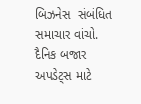બિઝનેસ  સંબંધિત સમાચાર વાંચો. દૈનિક બજાર અપડેટ્સ માટે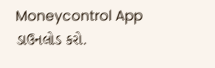Moneycontrol App  ડાઉનલોડ કરો.